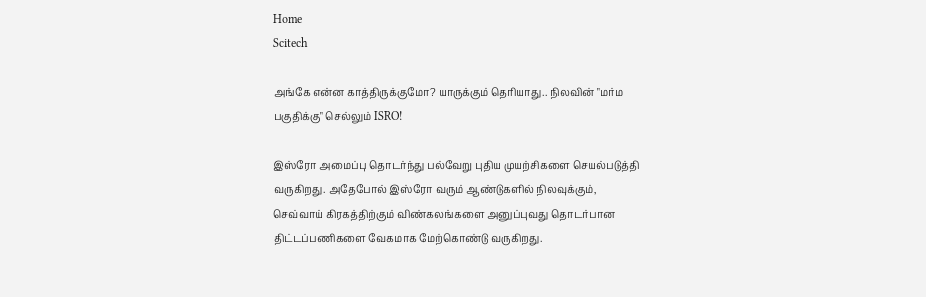Home
Scitech

அங்கே என்ன காத்திருக்குமோ? யாருக்கும் தெரியாது.. நிலவின் "மர்ம பகுதிக்கு" செல்லும் ISRO!

இஸ்ரோ அமைப்பு தொடர்ந்து பல்வேறு புதிய முயற்சிகளை செயல்படுத்தி வருகிறது. அதேபோல் இஸ்ரோ வரும் ஆண்டுகளில் நிலவுக்கும், செவ்வாய் கிரகத்திற்கும் விண்கலங்களை அனுப்புவது தொடர்பான திட்டப்பணிகளை வேகமாக மேற்கொண்டு வருகிறது.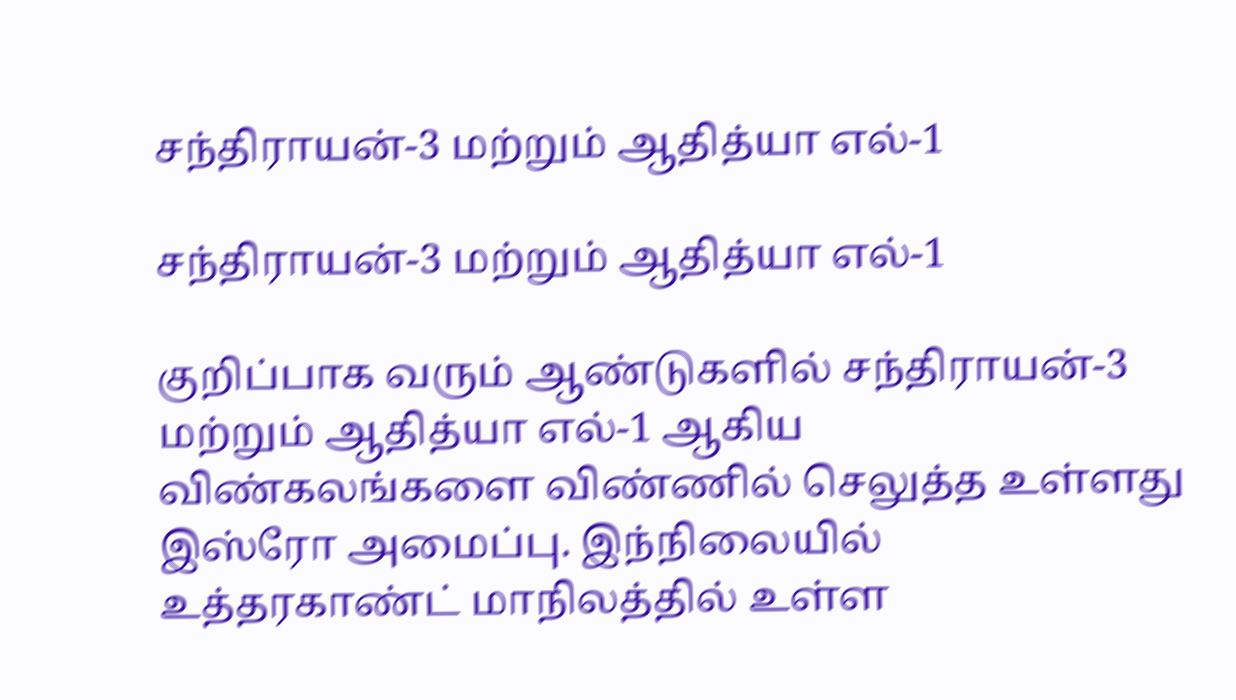சந்திராயன்-3 மற்றும் ஆதித்யா எல்-1

சந்திராயன்-3 மற்றும் ஆதித்யா எல்-1

குறிப்பாக வரும் ஆண்டுகளில் சந்திராயன்-3 மற்றும் ஆதித்யா எல்-1 ஆகிய விண்கலங்களை விண்ணில் செலுத்த உள்ளது இஸ்ரோ அமைப்பு. இந்நிலையில் உத்தரகாண்ட் மாநிலத்தில் உள்ள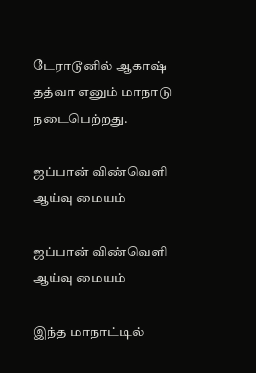டேராடூனில் ஆகாஷ் தத்வா எனும் மாநாடு நடைபெற்றது.

ஜப்பான் விண்வெளி ஆய்வு மையம்

ஜப்பான் விண்வெளி ஆய்வு மையம்

இந்த மாநாட்டில்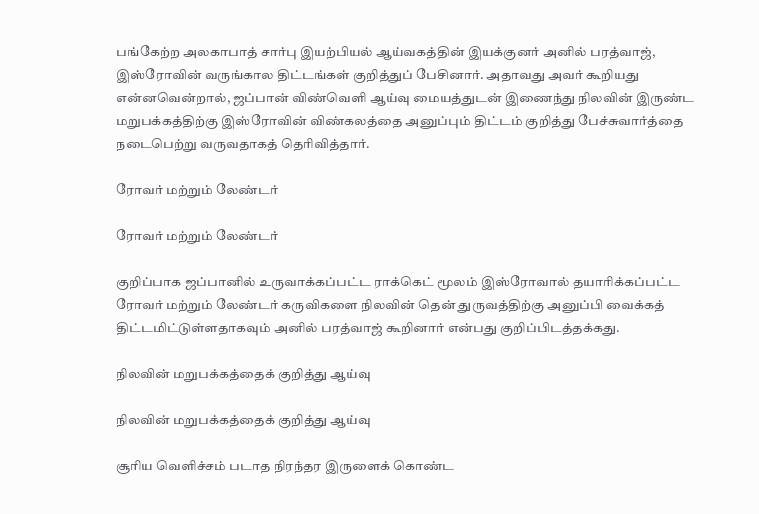பங்கேற்ற அலகாபாத் சார்பு இயற்பியல் ஆய்வகத்தின் இயக்குனர் அனில் பரத்வாஜ், இஸ்ரோவின் வருங்கால திட்டங்கள் குறித்துப் பேசினார். அதாவது அவர் கூறியது என்னவென்றால், ஜப்பான் விண்வெளி ஆய்வு மையத்துடன் இணைந்து நிலவின் இருண்ட மறுபக்கத்திற்கு இஸ்ரோவின் விண்கலத்தை அனுப்பும் திட்டம் குறித்து பேச்சுவார்த்தை நடைபெற்று வருவதாகத் தெரிவித்தார்.

ரோவர் மற்றும் லேண்டர்

ரோவர் மற்றும் லேண்டர்

குறிப்பாக ஜப்பானில் உருவாக்கப்பட்ட ராக்கெட் மூலம் இஸ்ரோவால் தயாரிக்கப்பட்ட ரோவர் மற்றும் லேண்டர் கருவிகளை நிலவின் தென் துருவத்திற்கு அனுப்பி வைக்கத் திட்டமிட்டுள்ளதாகவும் அனில் பரத்வாஜ் கூறினார் என்பது குறிப்பிடத்தக்கது.

நிலவின் மறுபக்கத்தைக் குறித்து ஆய்வு

நிலவின் மறுபக்கத்தைக் குறித்து ஆய்வு

சூரிய வெளிச்சம் படாத நிரந்தர இருளைக் கொண்ட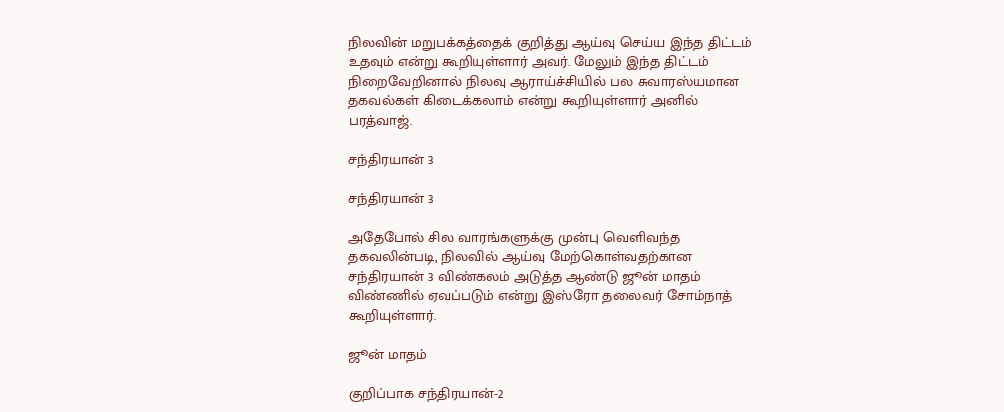நிலவின் மறுபக்கத்தைக் குறித்து ஆய்வு செய்ய இந்த திட்டம் உதவும் என்று கூறியுள்ளார் அவர். மேலும் இந்த திட்டம் நிறைவேறினால் நிலவு ஆராய்ச்சியில் பல சுவாரஸ்யமான தகவல்கள் கிடைக்கலாம் என்று கூறியுள்ளார் அனில் பரத்வாஜ்.

சந்திரயான் 3

சந்திரயான் 3

அதேபோல் சில வாரங்களுக்கு முன்பு வெளிவந்த தகவலின்படி, நிலவில் ஆய்வு மேற்கொள்வதற்கான சந்திரயான் 3 விண்கலம் அடுத்த ஆண்டு ஜூன் மாதம் விண்ணில் ஏவப்படும் என்று இஸ்ரோ தலைவர் சோம்நாத் கூறியுள்ளார்.

ஜூன் மாதம்

குறிப்பாக சந்திரயான்-2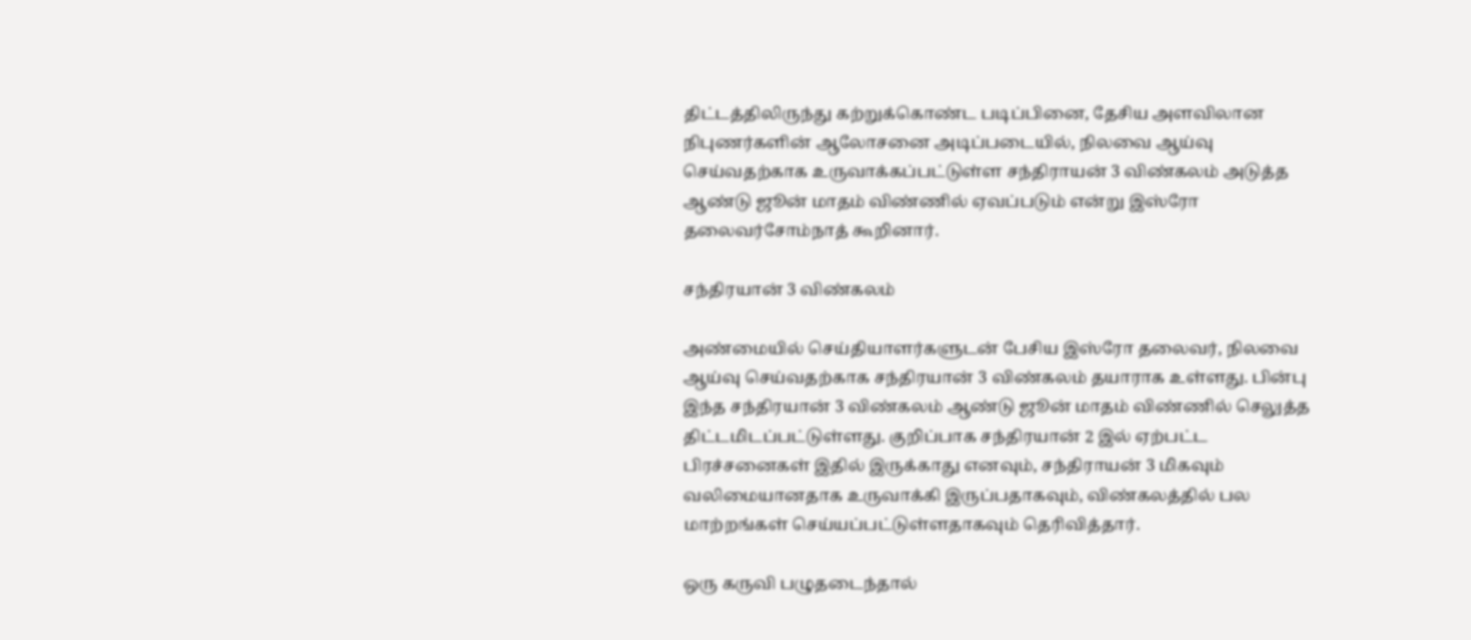திட்டத்திலிருந்து கற்றுக்கொண்ட படிப்பினை, தேசிய அளவிலான நிபுணர்களின் ஆலோசனை அடிப்படையில், நிலவை ஆய்வு செய்வதற்காக உருவாக்கப்பட்டுள்ள சந்திராயன் 3 விண்கலம் அடுத்த ஆண்டு ஜூன் மாதம் விண்ணில் ஏவப்படும் என்று இஸ்ரோ தலைவர்சோம்நாத் கூறினார்.

சந்திரயான் 3 விண்கலம்

அண்மையில் செய்தியாளர்களுடன் பேசிய இஸ்ரோ தலைவர், நிலவை ஆய்வு செய்வதற்காக சந்திரயான் 3 விண்கலம் தயாராக உள்ளது. பின்பு இந்த சந்திரயான் 3 விண்கலம் ஆண்டு ஜூன் மாதம் விண்ணில் செலுத்த திட்டமிடப்பட்டுள்ளது. குறிப்பாக சந்திரயான் 2 இல் ஏற்பட்ட பிரச்சனைகள் இதில் இருக்காது எனவும், சந்திராயன் 3 மிகவும் வலிமையானதாக உருவாக்கி இருப்பதாகவும், விண்கலத்தில் பல மாற்றங்கள் செய்யப்பட்டுள்ளதாகவும் தெரிவித்தார்.

ஒரு கருவி பழுதடைந்தால்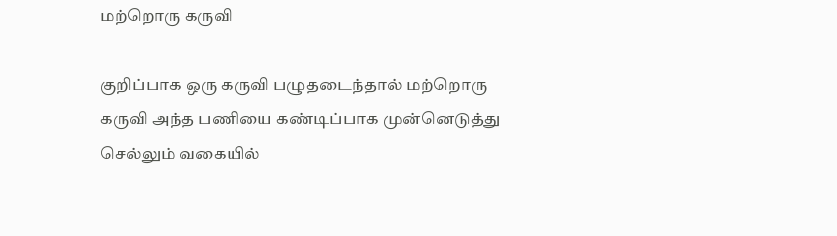மற்றொரு கருவி

குறிப்பாக ஒரு கருவி பழுதடைந்தால் மற்றொரு கருவி அந்த பணியை கண்டிப்பாக முன்னெடுத்து செல்லும் வகையில்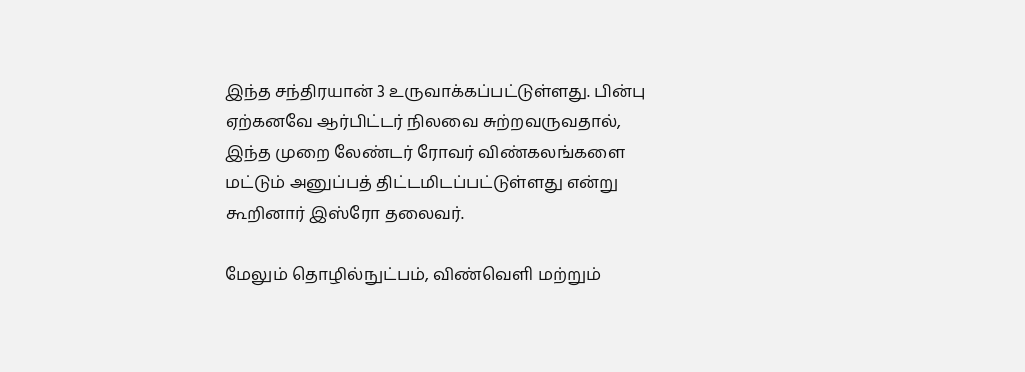இந்த சந்திரயான் 3 உருவாக்கப்பட்டுள்ளது. பின்பு ஏற்கனவே ஆர்பிட்டர் நிலவை சுற்றவருவதால், இந்த முறை லேண்டர் ரோவர் விண்கலங்களை மட்டும் அனுப்பத் திட்டமிடப்பட்டுள்ளது என்று கூறினார் இஸ்ரோ தலைவர்.

மேலும் தொழில்நுட்பம், விண்வெளி மற்றும்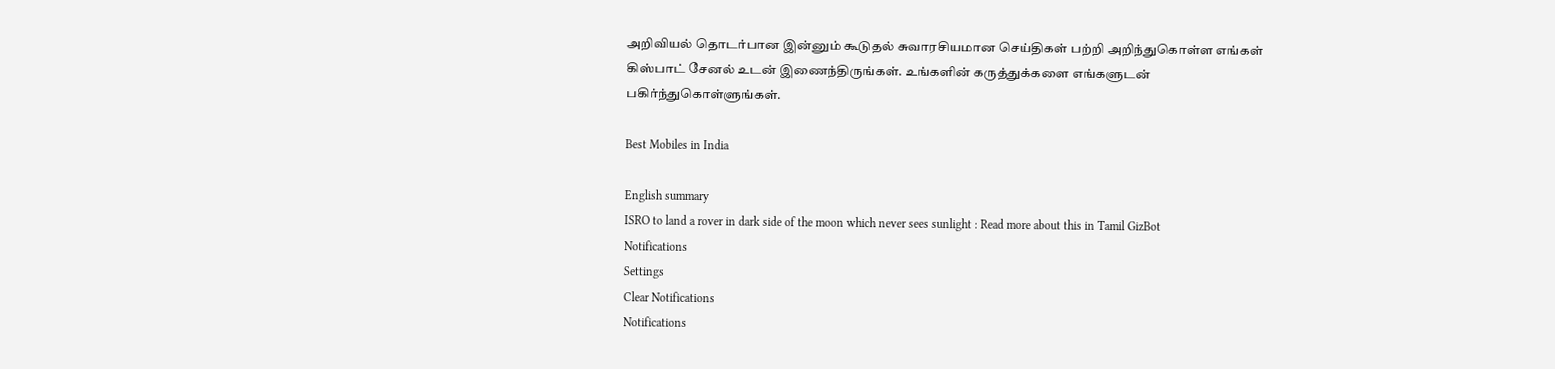அறிவியல் தொடர்பான இன்னும் கூடுதல் சுவாரசியமான செய்திகள் பற்றி அறிந்துகொள்ள எங்கள் கிஸ்பாட் சேனல் உடன் இணைந்திருங்கள். உங்களின் கருத்துக்களை எங்களுடன் பகிர்ந்துகொள்ளுங்கள்.

Best Mobiles in India

English summary
ISRO to land a rover in dark side of the moon which never sees sunlight : Read more about this in Tamil GizBot
Notifications
Settings
Clear Notifications
Notifications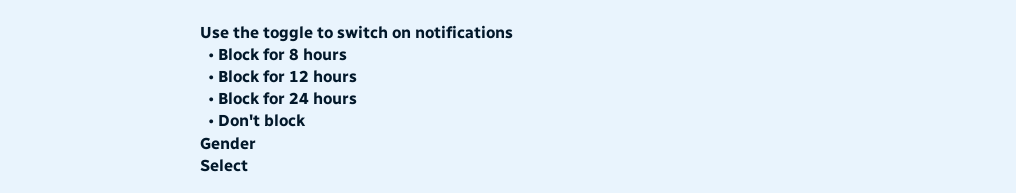Use the toggle to switch on notifications
  • Block for 8 hours
  • Block for 12 hours
  • Block for 24 hours
  • Don't block
Gender
Select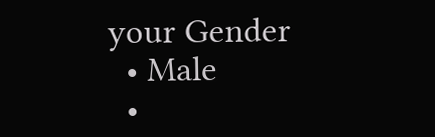your Gender
  • Male
  •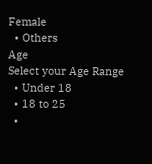Female
  • Others
Age
Select your Age Range
  • Under 18
  • 18 to 25
  •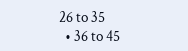26 to 35
  • 36 to 45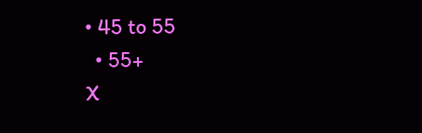• 45 to 55
  • 55+
X